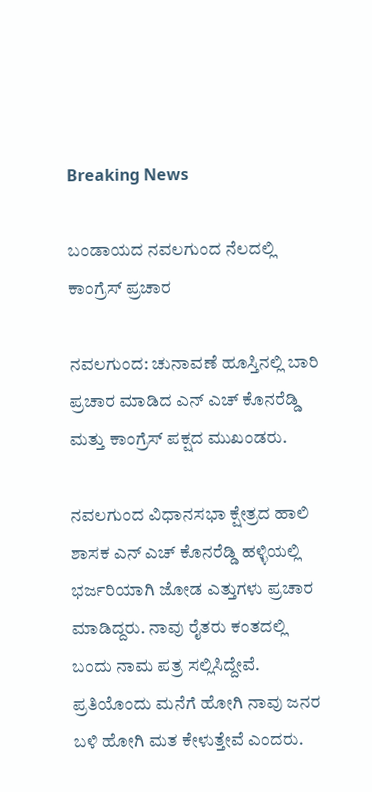Breaking News

ಬಂಡಾಯದ ನವಲಗುಂದ ನೆಲದಲ್ಲಿ ಕಾಂಗ್ರೆಸ್ ಪ್ರಚಾರ

ನವಲಗುಂದ: ಚುನಾವಣೆ ಹೂಸ್ತಿನಲ್ಲಿ ಬಾರಿ ಪ್ರಚಾರ ಮಾಡಿದ ಎನ್ ಎಚ್ ಕೊನರೆಡ್ಡಿ ಮತ್ತು ಕಾಂಗ್ರೆಸ್ ಪಕ್ಷದ ಮುಖಂಡರು.

ನವಲಗುಂದ ವಿಧಾನಸಭಾ ಕ್ಷೇತ್ರದ ಹಾಲಿ ಶಾಸಕ ಎನ್ ಎಚ್ ಕೊನರೆಡ್ಡಿ ಹಳ್ಳಿಯಲ್ಲಿ ಭರ್ಜರಿಯಾಗಿ ಜೋಡ ಎತ್ತುಗಳು ಪ್ರಚಾರ ಮಾಡಿದ್ದರು. ನಾವು ರೈತರು ಕಂತದಲ್ಲಿ ಬಂದು ನಾಮ ಪತ್ರ ಸಲ್ಲಿಸಿದ್ದೇವೆ. ಪ್ರತಿಯೊಂದು ಮನೆಗೆ ಹೋಗಿ ನಾವು ಜನರ ಬಳಿ ಹೋಗಿ ಮತ ಕೇಳುತ್ತೇವೆ ಎಂದರು.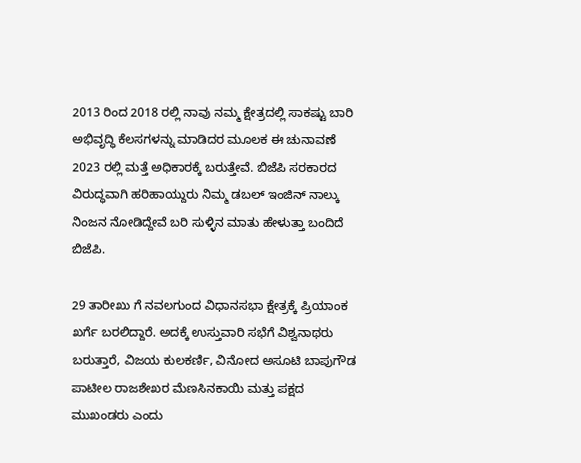2013 ರಿಂದ 2018 ರಲ್ಲಿ ನಾವು ನಮ್ಮ ಕ್ಷೇತ್ರದಲ್ಲಿ ಸಾಕಷ್ಟು ಬಾರಿ ಅಭಿವೃದ್ಧಿ ಕೆಲಸಗಳನ್ನು ಮಾಡಿದರ ಮೂಲಕ ಈ ಚುನಾವಣೆ 2023 ರಲ್ಲಿ ಮತ್ತೆ ಅಧಿಕಾರಕ್ಕೆ ಬರುತ್ತೇವೆ. ಬಿಜೆಪಿ ಸರಕಾರದ ವಿರುದ್ಧವಾಗಿ ಹರಿಹಾಯ್ದುರು ನಿಮ್ಮ ಡಬಲ್ ಇಂಜಿನ್ ನಾಲ್ಕು ನಿಂಜನ ನೋಡಿದ್ದೇವೆ ಬರಿ ಸುಳ್ಳಿನ ಮಾತು ಹೇಳುತ್ತಾ ಬಂದಿದೆ ಬಿಜೆಪಿ.

29 ತಾರೀಖು ಗೆ ನವಲಗುಂದ ವಿಧಾನಸಭಾ ಕ್ಷೇತ್ರಕ್ಕೆ ಪ್ರಿಯಾಂಕ ಖರ್ಗೆ ಬರಲಿದ್ದಾರೆ. ಅದಕ್ಕೆ ಉಸ್ತುವಾರಿ ಸಭೆಗೆ ವಿಶ್ವನಾಥರು ಬರುತ್ತಾರೆ, ವಿಜಯ ಕುಲಕರ್ಣಿ, ವಿನೋದ ಅಸೂಟಿ ಬಾಪುಗೌಡ ಪಾಟೀಲ ರಾಜಶೇಖರ ಮೆಣಸಿನಕಾಯಿ ಮತ್ತು ಪಕ್ಷದ ಮುಖಂಡರು ಎಂದು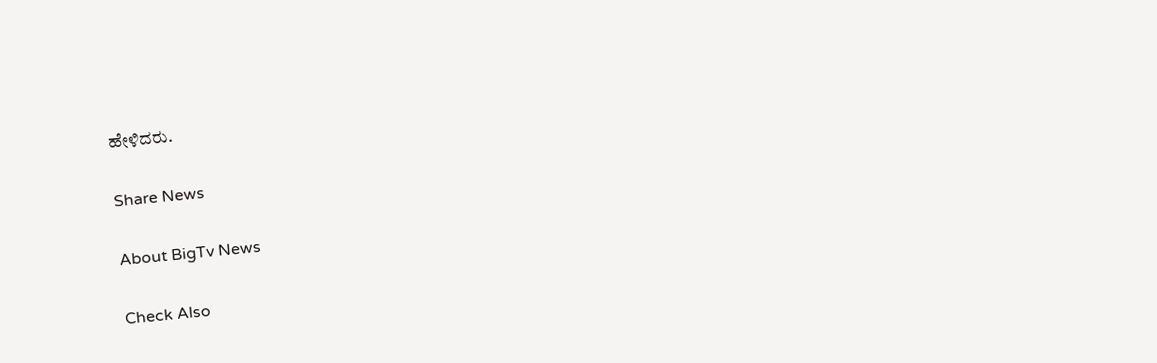ಹೇಳಿದರು.

Share News

About BigTv News

Check Also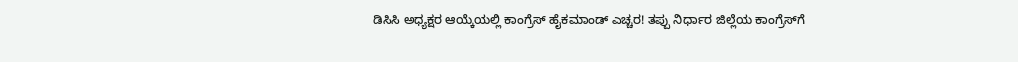ಡಿಸಿಸಿ ಅಧ್ಯಕ್ಷರ ಆಯ್ಕೆಯಲ್ಲಿ ಕಾಂಗ್ರೆಸ್ ಹೈಕಮಾಂಡ್ ಎಚ್ಚರ! ತಪ್ಪು ನಿರ್ಧಾರ ಜಿಲ್ಲೆಯ ಕಾಂಗ್ರೆಸ್‌ಗೆ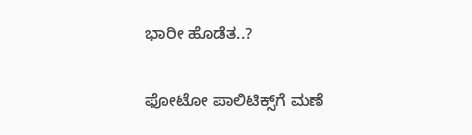ಭಾರೀ ಹೊಡೆತ..?

ಫೋಟೋ ಪಾಲಿಟಿಕ್ಸ್‌ಗೆ ಮಣೆ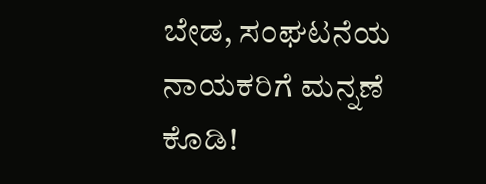ಬೇಡ, ಸಂಘಟನೆಯ ನಾಯಕರಿಗೆ ಮನ್ನಣೆ ಕೊಡಿ!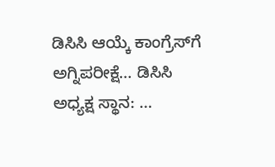ಡಿಸಿಸಿ ಆಯ್ಕೆ ಕಾಂಗ್ರೆಸ್‌ಗೆ ಅಗ್ನಿಪರೀಕ್ಷೆ… ಡಿಸಿಸಿ ಅಧ್ಯಕ್ಷ ಸ್ಥಾನ: …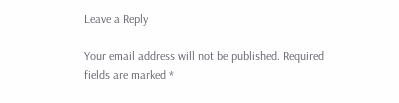Leave a Reply

Your email address will not be published. Required fields are marked *